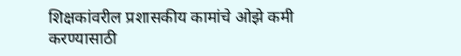शिक्षकांवरील प्रशासकीय कामांचे ओझे कमी करण्यासाठी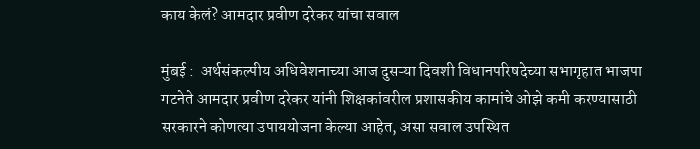काय केलं? आमदार प्रवीण दरेकर यांचा सवाल

मुंबई :  अर्थसंकल्पीय अधिवेशनाच्या आज दुसऱ्या दिवशी विधानपरिषदेच्या सभागृहात भाजपा गटनेते आमदार प्रवीण दरेकर यांनी शिक्षकांवरील प्रशासकीय कामांचे ओझे कमी करण्यासाठी सरकारने कोणत्या उपाययोजना केल्या आहेत, असा सवाल उपस्थित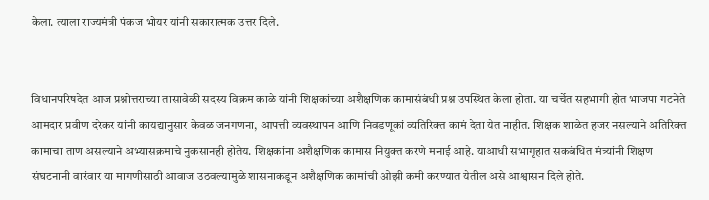केला. त्याला राज्यमंत्री पंकज भोयर यांनी सकारात्मक उत्तर दिले.


विधानपरिषदेत आज प्रश्नोत्तराच्या तासावेळी सदस्य विक्रम काळे यांनी शिक्षकांच्या अशैक्षणिक कामासंबंधी प्रश्न उपस्थित केला होता. या चर्चेत सहभागी होत भाजपा गटनेते आमदार प्रवीण दरेकर यांनी कायद्यानुसार केवळ जनगणना, आपत्ती व्यवस्थापन आणि निवडणूकां व्यतिरिक्त कामं देता येत नाहीत. शिक्षक शाळेत हजर नसल्याने अतिरिक्त कामाचा ताण असल्याने अभ्यासक्रमाचे नुकसानही होतेय. शिक्षकांना अशैक्षणिक कामास नियुक्त करणे मनाई आहे. याआधी सभागृहात सकबंधित मंत्र्यांनी शिक्षण संघटनानी वारंवार या मागणीसाठी आवाज उठवल्यामुळे शासनाकडून अशैक्षणिक कामांची ओझी कमी करण्यात येतील असे आश्वासन दिले होते.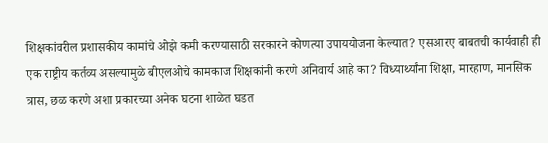शिक्षकांवरील प्रशासकीय कामांचे ओझे कमी करण्यासाठी सरकारने कोणत्या उपाययोजना केल्यात? एसआरए बाबतची कार्यवाही ही एक राष्ट्रीय कर्तव्य असल्यामुळे बीएलओचे कामकाज शिक्षकांनी करणे अनिवार्य आहे का? विध्यार्थ्यांना शिक्षा, मारहाण, मानसिक त्रास, छळ करणे अशा प्रकारच्या अनेक घटना शाळेत घडत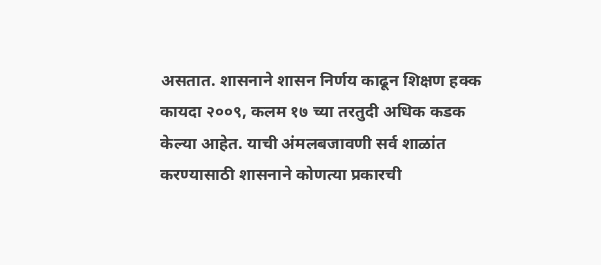असतात. शासनाने शासन निर्णय काढून शिक्षण हक्क कायदा २००९, कलम १७ च्या तरतुदी अधिक कडक केल्या आहेत. याची अंमलबजावणी सर्व शाळांत करण्यासाठी शासनाने कोणत्या प्रकारची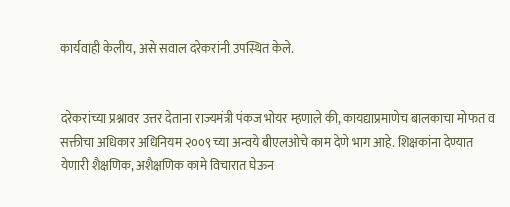कार्यवाही केलीय, असे सवाल दरेकरांनी उपस्थित केले.


दरेकरांच्या प्रश्नावर उत्तर देताना राज्यमंत्री पंकज भोयर म्हणाले की, कायद्याप्रमाणेच बालकाचा मोफत व सक्तीचा अधिकार अधिनियम २००९ च्या अन्वये बीएलओचे काम देणे भाग आहे. शिक्षकांना देण्यात येणारी शैक्षणिक, अशैक्षणिक कामे विचारात घेऊन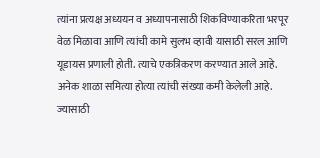त्यांना प्रत्यक्ष अध्ययन व अध्यापनासाठी शिकविण्याकरिता भरपूर वेळ मिळावा आणि त्यांची कामे सुलभ व्हावी यासाठी सरल आणि यूडायस प्रणाली होती. त्याचे एकत्रिकरण करण्यात आले आहे. अनेक शाळा समित्या होत्या त्यांची संख्या कमी केलेली आहे. ज्यासाठी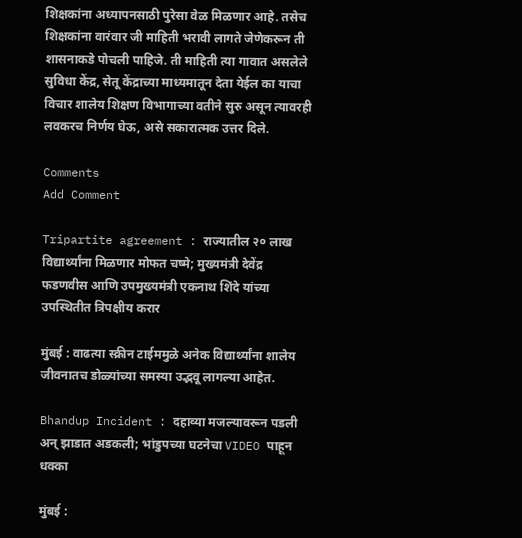शिक्षकांना अध्यापनसाठी पुरेसा वेळ मिळणार आहे. तसेच शिक्षकांना वारंवार जी माहिती भरावी लागते जेणेकरून ती शासनाकडे पोचली पाहिजे. ती माहिती त्या गावात असलेले सुविधा केंद्र, सेतू केंद्राच्या माध्यमातून देता येईल का याचा विचार शालेय शिक्षण विभागाच्या वतीने सुरु असून त्यावरही लवकरच निर्णय घेऊ, असे सकारात्मक उत्तर दिले.

Comments
Add Comment

Tripartite agreement : राज्यातील २० लाख विद्यार्थ्यांना मिळणार मोफत चष्मे; मुख्यमंत्री देवेंद्र फडणवीस आणि उपमुख्यमंत्री एकनाथ शिंदे यांच्या उपस्थितीत त्रिपक्षीय करार

मुंबई : वाढत्या स्क्रीन टाईममुळे अनेक विद्यार्थ्यांना शालेय जीवनातच डोळ्यांच्या समस्या उद्भवू लागल्या आहेत.

Bhandup Incident : दहाव्या मजल्यावरून पडली अन् झाडात अडकली; भांडुपच्या घटनेचा VIDEO पाहून धक्का

मुंबई :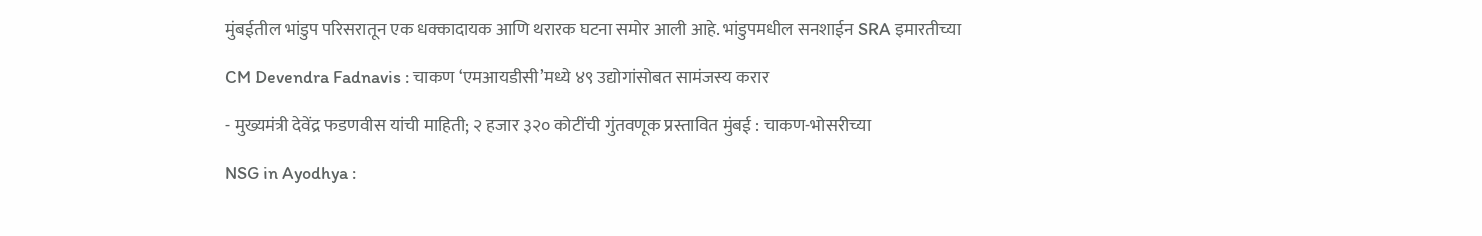मुंबईतील भांडुप परिसरातून एक धक्कादायक आणि थरारक घटना समोर आली आहे. भांडुपमधील सनशाईन SRA इमारतीच्या

CM Devendra Fadnavis : चाकण ‘एमआयडीसी’मध्ये ४९ उद्योगांसोबत सामंजस्य करार

- मुख्यमंत्री देवेंद्र फडणवीस यांची माहिती; २ हजार ३२० कोटींची गुंतवणूक प्रस्तावित मुंबई : चाकण-भोसरीच्या

NSG in Ayodhya :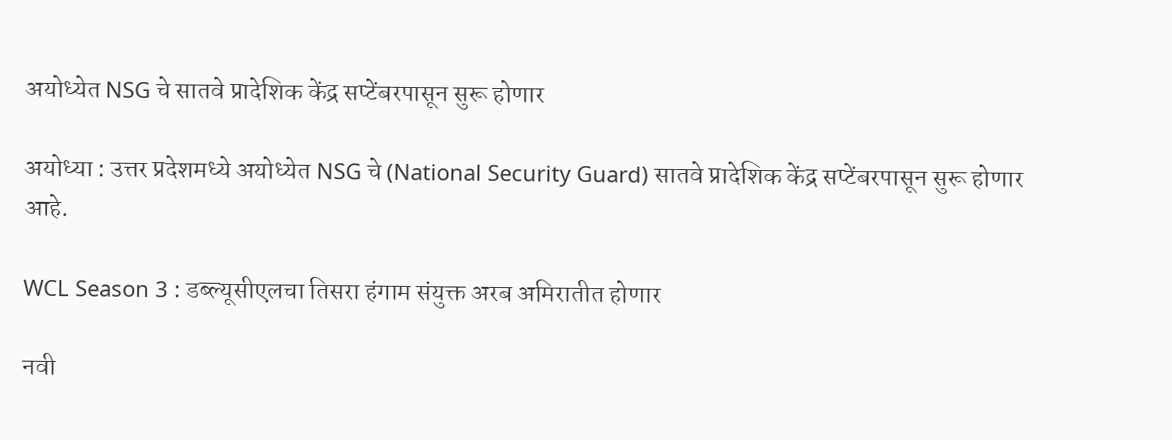अयोध्येत NSG चे सातवे प्रादेशिक केंद्र सप्टेंबरपासून सुरू होणार

अयोध्या : उत्तर प्रदेशमध्ये अयोध्येत NSG चे (National Security Guard) सातवे प्रादेशिक केंद्र सप्टेंबरपासून सुरू होणार आहे.

WCL Season 3 : डब्ल्यूसीएलचा तिसरा हंगाम संयुक्त अरब अमिरातीत होणार

नवी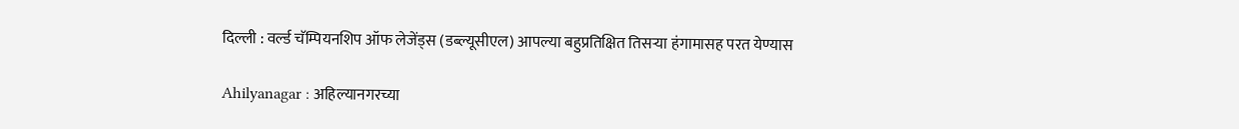दिल्ली : वर्ल्ड चॅम्पियनशिप ऑफ लेजेंड्स (डब्ल्यूसीएल) आपल्या बहुप्रतिक्षित तिसऱ्या हंगामासह परत येण्यास

Ahilyanagar : अहिल्यानगरच्या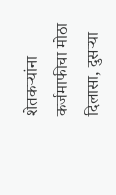शेतकऱ्यांना कर्जमाफीचा मोठा दिलासा, दुसऱ्या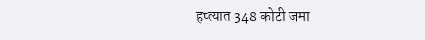हप्त्यात 348 कोटी जमा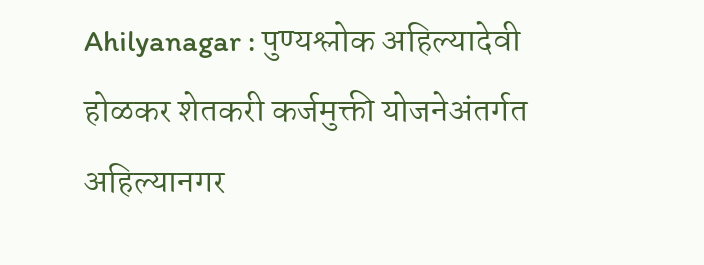Ahilyanagar : पुण्यश्लोक अहिल्यादेवी होळकर शेतकरी कर्जमुक्ती योजनेअंतर्गत अहिल्यानगर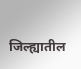जिल्ह्यातील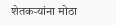शेतकऱ्यांना मोठा